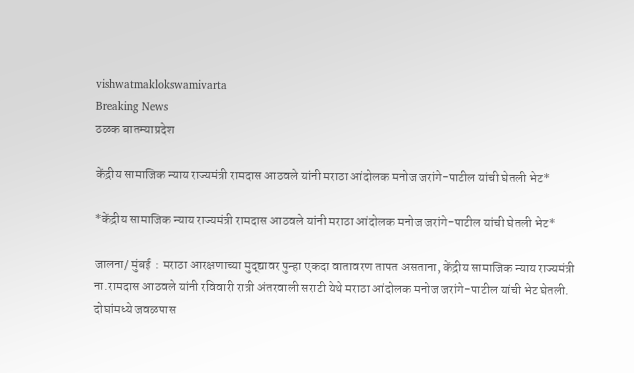vishwatmaklokswamivarta
Breaking News
ठळक बातम्याप्रदेश

केंद्रीय सामाजिक न्याय राज्यमंत्री रामदास आठवले यांनी मराठा आंदोलक मनोज जरांगे-पाटील यांची घेतली भेट*

*केंद्रीय सामाजिक न्याय राज्यमंत्री रामदास आठवले यांनी मराठा आंदोलक मनोज जरांगे-पाटील यांची घेतली भेट*

जालना/ मुंबई  : मराठा आरक्षणाच्या मुद्द्यावर पुन्हा एकदा वातावरण तापत असताना, केंद्रीय सामाजिक न्याय राज्यमंत्री ना.रामदास आठवले यांनी रविवारी रात्री अंतरवाली सराटी येथे मराठा आंदोलक मनोज जरांगे-पाटील यांची भेट घेतली. दोघांमध्ये जवळपास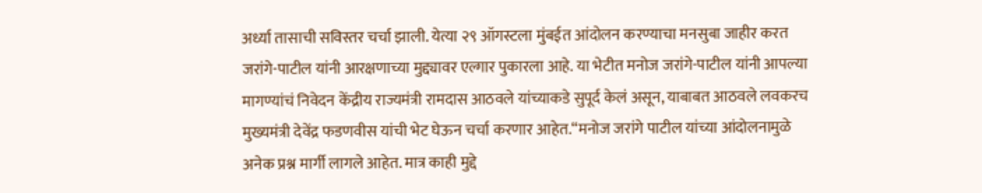अर्ध्या तासाची सविस्तर चर्चा झाली. येत्या २९ ऑगस्टला मुंबईत आंदोलन करण्याचा मनसुबा जाहीर करत जरांगे-पाटील यांनी आरक्षणाच्या मुद्द्यावर एल्गार पुकारला आहे. या भेटीत मनोज जरांगे-पाटील यांनी आपल्या मागण्यांचं निवेदन केंद्रीय राज्यमंत्री रामदास आठवले यांच्याकडे सुपूर्द केलं असून, याबाबत आठवले लवकरच मुख्यमंत्री देवेंद्र फडणवीस यांची भेट घेऊन चर्चा करणार आहेत.“मनोज जरांगे पाटील यांच्या आंदोलनामुळे अनेक प्रश्न मार्गी लागले आहेत. मात्र काही मुद्दे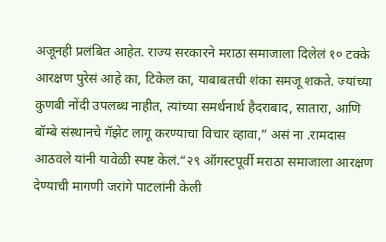अजूनही प्रलंबित आहेत. राज्य सरकारने मराठा समाजाला दिलेलं १० टक्के आरक्षण पुरेसं आहे का, टिकेल का, याबाबतची शंका समजू शकते. ज्यांच्या कुणबी नोंदी उपलब्ध नाहीत, त्यांच्या समर्थनार्थ हैदराबाद, सातारा, आणि बॉम्बे संस्थानचे गॅझेट लागू करण्याचा विचार व्हावा,” असं ना .रामदास आठवले यांनी यावेळी स्पष्ट केलं.“२९ ऑगस्टपूर्वी मराठा समाजाला आरक्षण देण्याची मागणी जरांगे पाटलांनी केली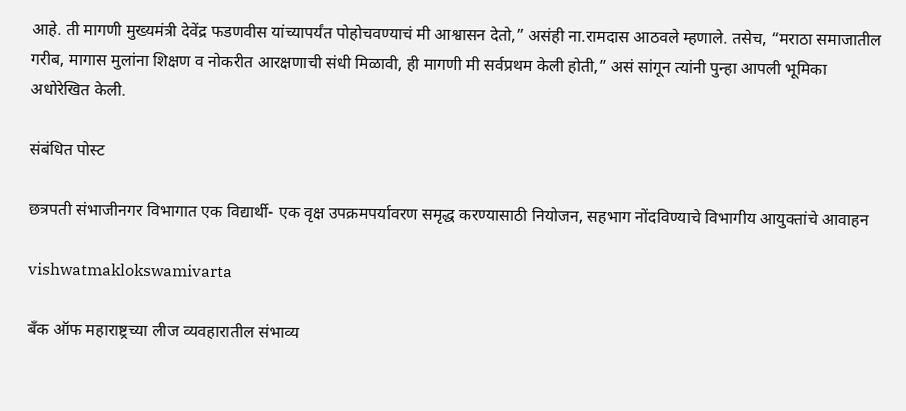आहे. ती मागणी मुख्यमंत्री देवेंद्र फडणवीस यांच्यापर्यंत पोहोचवण्याचं मी आश्वासन देतो,” असंही ना.रामदास आठवले म्हणाले. तसेच, “मराठा समाजातील गरीब, मागास मुलांना शिक्षण व नोकरीत आरक्षणाची संधी मिळावी, ही मागणी मी सर्वप्रथम केली होती,” असं सांगून त्यांनी पुन्हा आपली भूमिका अधोरेखित केली.

संबंधित पोस्ट

छत्रपती संभाजीनगर विभागात एक विद्यार्थी- एक वृक्ष उपक्रमपर्यावरण समृद्ध करण्यासाठी नियोजन, सहभाग नोंदविण्याचे विभागीय आयुक्तांचे आवाहन

vishwatmaklokswamivarta

बँक ऑफ महाराष्ट्रच्या लीज व्यवहारातील संभाव्य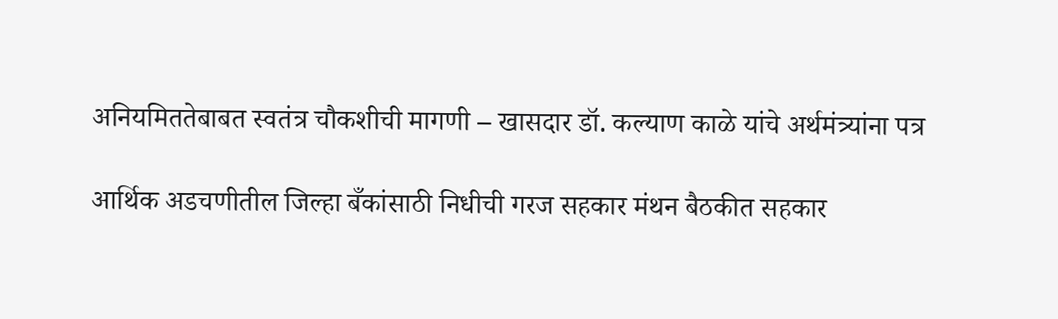अनियमिततेबाबत स्वतंत्र चौकशीची मागणी – खासदार डॉ. कल्याण काळे यांचे अर्थमंत्र्यांना पत्र

आर्थिक अडचणीतील जिल्हा बँकांसाठी निधीची गरज सहकार मंथन बैठकीत सहकार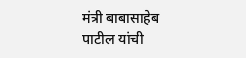मंत्री बाबासाहेब पाटील यांची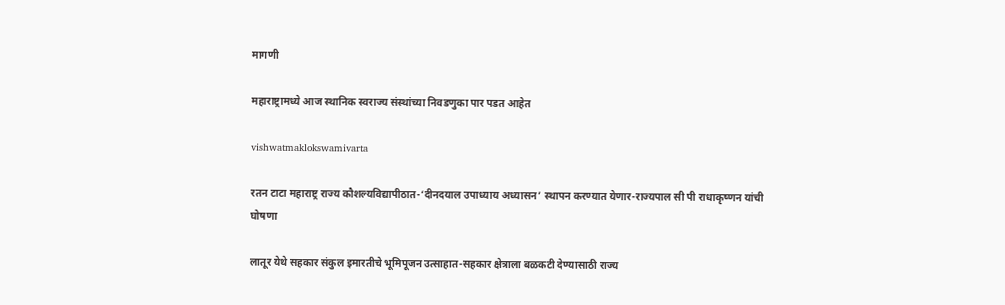मागणी

महाराष्ट्रामध्ये आज स्थानिक स्वराज्य संस्थांच्या निवडणुका पार पडत आहेत

vishwatmaklokswamivarta

रतन टाटा महाराष्ट्र राज्य कौशल्यविद्यापीठात-‘दीनदयाल उपाध्याय अध्यासन’ स्थापन करण्यात येणार-राज्यपाल सी पी राधाकृष्णन यांची घोषणा

लातूर येथे सहकार संकुल इमारतीचे भूमिपूजन उत्साहात-सहकार क्षेत्राला बळकटी देण्यासाठी राज्य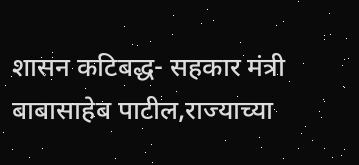शासन कटिबद्ध- सहकार मंत्री बाबासाहेब पाटील,राज्याच्या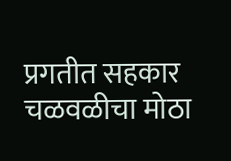प्रगतीत सहकार चळवळीचा मोठा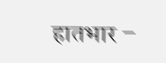हातभार –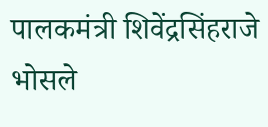पालकमंत्री शिवेंद्रसिंहराजे भोसले